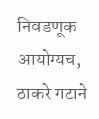निवडणूक आयोग्यच, ठाकरे गटाने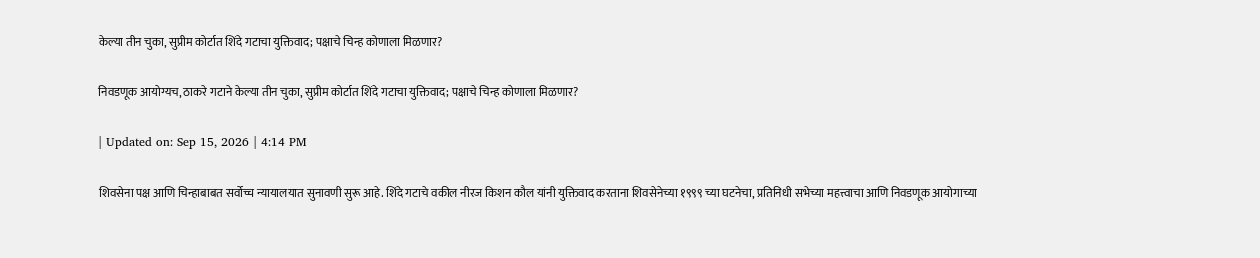केल्या तीन चुका, सुप्रीम कोर्टात शिंदे गटाचा युक्तिवाद; पक्षाचे चिन्ह कोणाला मिळणार?

निवडणूक आयोग्यच, ठाकरे गटाने केल्या तीन चुका, सुप्रीम कोर्टात शिंदे गटाचा युक्तिवाद; पक्षाचे चिन्ह कोणाला मिळणार?

| Updated on: Sep 15, 2026 | 4:14 PM

शिवसेना पक्ष आणि चिन्हाबाबत सर्वोच्च न्यायालयात सुनावणी सुरू आहे. शिंदे गटाचे वकील नीरज किशन कौल यांनी युक्तिवाद करताना शिवसेनेच्या १९९९ च्या घटनेचा, प्रतिनिधी सभेच्या महत्त्वाचा आणि निवडणूक आयोगाच्या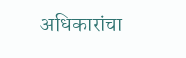अधिकारांचा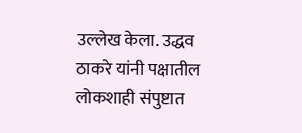उल्लेख केला. उद्धव ठाकरे यांनी पक्षातील लोकशाही संपुष्टात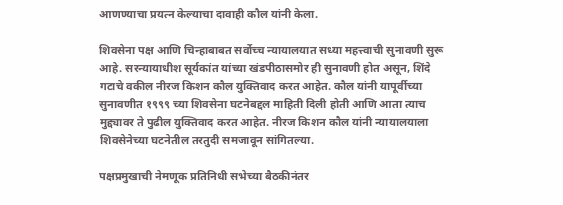आणण्याचा प्रयत्न केल्याचा दावाही कौल यांनी केला.

शिवसेना पक्ष आणि चिन्हाबाबत सर्वोच्च न्यायालयात सध्या महत्त्वाची सुनावणी सुरू आहे. सरन्यायाधीश सूर्यकांत यांच्या खंडपीठासमोर ही सुनावणी होत असून, शिंदे गटाचे वकील नीरज किशन कौल युक्तिवाद करत आहेत. कौल यांनी यापूर्वीच्या सुनावणीत १९९९ च्या शिवसेना घटनेबद्दल माहिती दिली होती आणि आता त्याच मुद्द्यावर ते पुढील युक्तिवाद करत आहेत. नीरज किशन कौल यांनी न्यायालयाला शिवसेनेच्या घटनेतील तरतुदी समजावून सांगितल्या.

पक्षप्रमुखाची नेमणूक प्रतिनिधी सभेच्या बैठकीनंतर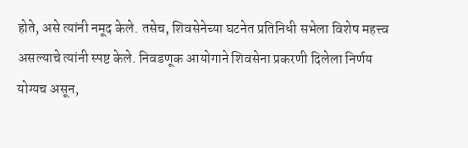होते, असे त्यांनी नमूद केले. तसेच, शिवसेनेच्या घटनेत प्रतिनिधी सभेला विशेष महत्त्व असल्याचे त्यांनी स्पष्ट केले. निवडणूक आयोगाने शिवसेना प्रकरणी दिलेला निर्णय योग्यच असून,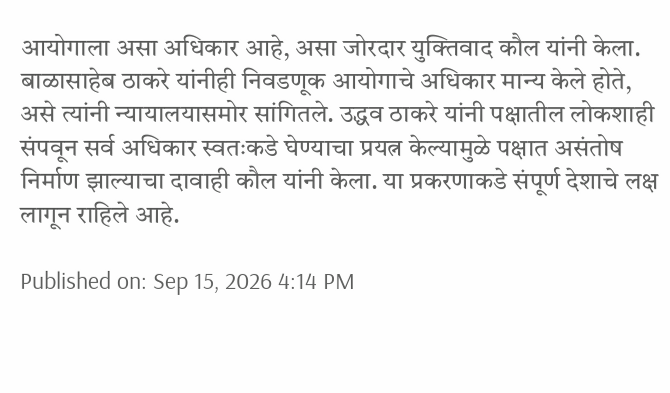आयोगाला असा अधिकार आहे, असा जोरदार युक्तिवाद कौल यांनी केला. बाळासाहेब ठाकरे यांनीही निवडणूक आयोगाचे अधिकार मान्य केले होते, असे त्यांनी न्यायालयासमोर सांगितले. उद्धव ठाकरे यांनी पक्षातील लोकशाही संपवून सर्व अधिकार स्वतःकडे घेण्याचा प्रयत्न केल्यामुळे पक्षात असंतोष निर्माण झाल्याचा दावाही कौल यांनी केला. या प्रकरणाकडे संपूर्ण देशाचे लक्ष लागून राहिले आहे.

Published on: Sep 15, 2026 4:14 PM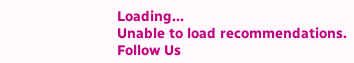Loading...
Unable to load recommendations.
Follow Us